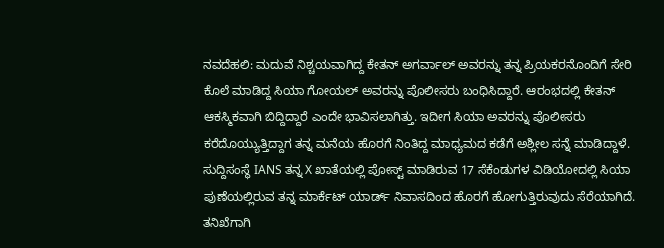ನವದೆಹಲಿ: ಮದುವೆ ನಿಶ್ಚಯವಾಗಿದ್ದ ಕೇತನ್ ಅಗರ್ವಾಲ್ ಅವರನ್ನು ತನ್ನ ಪ್ರಿಯಕರನೊಂದಿಗೆ ಸೇರಿ ಕೊಲೆ ಮಾಡಿದ್ದ ಸಿಯಾ ಗೋಯಲ್ ಅವರನ್ನು ಪೊಲೀಸರು ಬಂಧಿಸಿದ್ದಾರೆ. ಆರಂಭದಲ್ಲಿ ಕೇತನ್ ಆಕಸ್ಮಿಕವಾಗಿ ಬಿದ್ದಿದ್ದಾರೆ ಎಂದೇ ಭಾವಿಸಲಾಗಿತ್ತು. ಇದೀಗ ಸಿಯಾ ಅವರನ್ನು ಪೊಲೀಸರು ಕರೆದೊಯ್ಯುತ್ತಿದ್ದಾಗ ತನ್ನ ಮನೆಯ ಹೊರಗೆ ನಿಂತಿದ್ದ ಮಾಧ್ಯಮದ ಕಡೆಗೆ ಅಶ್ಲೀಲ ಸನ್ನೆ ಮಾಡಿದ್ದಾಳೆ.
ಸುದ್ದಿಸಂಸ್ಥೆ IANS ತನ್ನ X ಖಾತೆಯಲ್ಲಿ ಪೋಸ್ಟ್ ಮಾಡಿರುವ 17 ಸೆಕೆಂಡುಗಳ ವಿಡಿಯೋದಲ್ಲಿ ಸಿಯಾ ಪುಣೆಯಲ್ಲಿರುವ ತನ್ನ ಮಾರ್ಕೆಟ್ ಯಾರ್ಡ್ ನಿವಾಸದಿಂದ ಹೊರಗೆ ಹೋಗುತ್ತಿರುವುದು ಸೆರೆಯಾಗಿದೆ. ತನಿಖೆಗಾಗಿ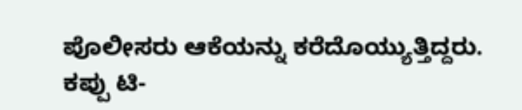ಪೊಲೀಸರು ಆಕೆಯನ್ನು ಕರೆದೊಯ್ಯುತ್ತಿದ್ದರು. ಕಪ್ಪು ಟಿ-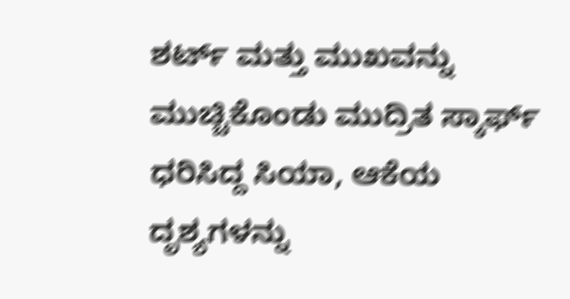ಶರ್ಟ್ ಮತ್ತು ಮುಖವನ್ನು ಮುಚ್ಚಿಕೊಂಡು ಮುದ್ರಿತ ಸ್ಕಾರ್ಫ್ ಧರಿಸಿದ್ದ ಸಿಯಾ, ಆಕೆಯ ದೃಶ್ಯಗಳನ್ನು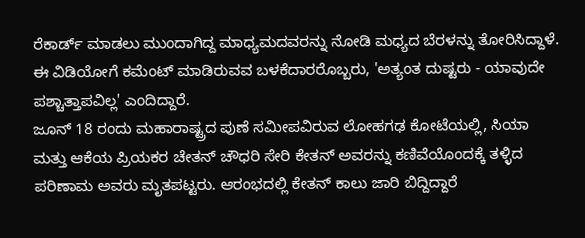ರೆಕಾರ್ಡ್ ಮಾಡಲು ಮುಂದಾಗಿದ್ದ ಮಾಧ್ಯಮದವರನ್ನು ನೋಡಿ ಮಧ್ಯದ ಬೆರಳನ್ನು ತೋರಿಸಿದ್ದಾಳೆ.
ಈ ವಿಡಿಯೋಗೆ ಕಮೆಂಟ್ ಮಾಡಿರುವವ ಬಳಕೆದಾರರೊಬ್ಬರು, 'ಅತ್ಯಂತ ದುಷ್ಟರು - ಯಾವುದೇ ಪಶ್ಚಾತ್ತಾಪವಿಲ್ಲ' ಎಂದಿದ್ದಾರೆ.
ಜೂನ್ 18 ರಂದು ಮಹಾರಾಷ್ಟ್ರದ ಪುಣೆ ಸಮೀಪವಿರುವ ಲೋಹಗಢ ಕೋಟೆಯಲ್ಲಿ, ಸಿಯಾ ಮತ್ತು ಆಕೆಯ ಪ್ರಿಯಕರ ಚೇತನ್ ಚೌಧರಿ ಸೇರಿ ಕೇತನ್ ಅವರನ್ನು ಕಣಿವೆಯೊಂದಕ್ಕೆ ತಳ್ಳಿದ ಪರಿಣಾಮ ಅವರು ಮೃತಪಟ್ಟರು. ಆರಂಭದಲ್ಲಿ ಕೇತನ್ ಕಾಲು ಜಾರಿ ಬಿದ್ದಿದ್ದಾರೆ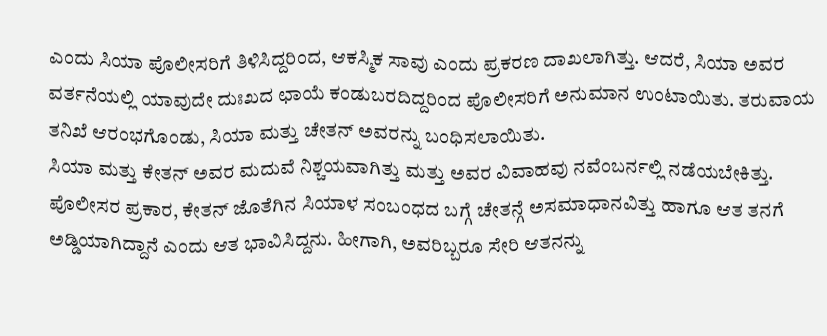ಎಂದು ಸಿಯಾ ಪೊಲೀಸರಿಗೆ ತಿಳಿಸಿದ್ದರಿಂದ, ಆಕಸ್ಮಿಕ ಸಾವು ಎಂದು ಪ್ರಕರಣ ದಾಖಲಾಗಿತ್ತು. ಆದರೆ, ಸಿಯಾ ಅವರ ವರ್ತನೆಯಲ್ಲಿ ಯಾವುದೇ ದುಃಖದ ಛಾಯೆ ಕಂಡುಬರದಿದ್ದರಿಂದ ಪೊಲೀಸರಿಗೆ ಅನುಮಾನ ಉಂಟಾಯಿತು. ತರುವಾಯ ತನಿಖೆ ಆರಂಭಗೊಂಡು, ಸಿಯಾ ಮತ್ತು ಚೇತನ್ ಅವರನ್ನು ಬಂಧಿಸಲಾಯಿತು.
ಸಿಯಾ ಮತ್ತು ಕೇತನ್ ಅವರ ಮದುವೆ ನಿಶ್ಚಯವಾಗಿತ್ತು ಮತ್ತು ಅವರ ವಿವಾಹವು ನವೆಂಬರ್ನಲ್ಲಿ ನಡೆಯಬೇಕಿತ್ತು.
ಪೊಲೀಸರ ಪ್ರಕಾರ, ಕೇತನ್ ಜೊತೆಗಿನ ಸಿಯಾಳ ಸಂಬಂಧದ ಬಗ್ಗೆ ಚೇತನ್ಗೆ ಅಸಮಾಧಾನವಿತ್ತು ಹಾಗೂ ಆತ ತನಗೆ ಅಡ್ಡಿಯಾಗಿದ್ದಾನೆ ಎಂದು ಆತ ಭಾವಿಸಿದ್ದನು. ಹೀಗಾಗಿ, ಅವರಿಬ್ಬರೂ ಸೇರಿ ಆತನನ್ನು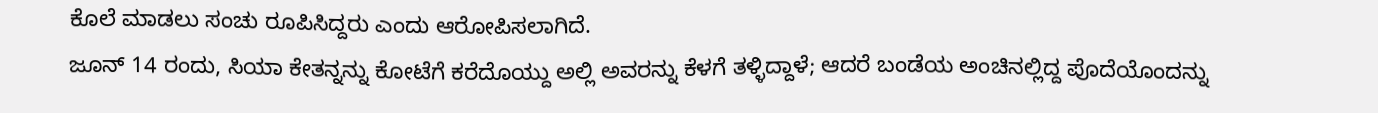ಕೊಲೆ ಮಾಡಲು ಸಂಚು ರೂಪಿಸಿದ್ದರು ಎಂದು ಆರೋಪಿಸಲಾಗಿದೆ.
ಜೂನ್ 14 ರಂದು, ಸಿಯಾ ಕೇತನ್ನನ್ನು ಕೋಟೆಗೆ ಕರೆದೊಯ್ದು ಅಲ್ಲಿ ಅವರನ್ನು ಕೆಳಗೆ ತಳ್ಳಿದ್ದಾಳೆ; ಆದರೆ ಬಂಡೆಯ ಅಂಚಿನಲ್ಲಿದ್ದ ಪೊದೆಯೊಂದನ್ನು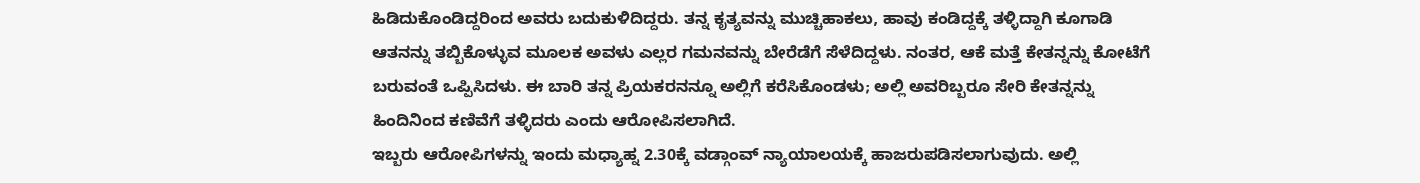ಹಿಡಿದುಕೊಂಡಿದ್ದರಿಂದ ಅವರು ಬದುಕುಳಿದಿದ್ದರು. ತನ್ನ ಕೃತ್ಯವನ್ನು ಮುಚ್ಚಿಹಾಕಲು, ಹಾವು ಕಂಡಿದ್ದಕ್ಕೆ ತಳ್ಳಿದ್ದಾಗಿ ಕೂಗಾಡಿ ಆತನನ್ನು ತಬ್ಬಿಕೊಳ್ಳುವ ಮೂಲಕ ಅವಳು ಎಲ್ಲರ ಗಮನವನ್ನು ಬೇರೆಡೆಗೆ ಸೆಳೆದಿದ್ದಳು. ನಂತರ, ಆಕೆ ಮತ್ತೆ ಕೇತನ್ನನ್ನು ಕೋಟೆಗೆ ಬರುವಂತೆ ಒಪ್ಪಿಸಿದಳು. ಈ ಬಾರಿ ತನ್ನ ಪ್ರಿಯಕರನನ್ನೂ ಅಲ್ಲಿಗೆ ಕರೆಸಿಕೊಂಡಳು; ಅಲ್ಲಿ ಅವರಿಬ್ಬರೂ ಸೇರಿ ಕೇತನ್ನನ್ನು ಹಿಂದಿನಿಂದ ಕಣಿವೆಗೆ ತಳ್ಳಿದರು ಎಂದು ಆರೋಪಿಸಲಾಗಿದೆ.
ಇಬ್ಬರು ಆರೋಪಿಗಳನ್ನು ಇಂದು ಮಧ್ಯಾಹ್ನ 2.30ಕ್ಕೆ ವಡ್ಗಾಂವ್ ನ್ಯಾಯಾಲಯಕ್ಕೆ ಹಾಜರುಪಡಿಸಲಾಗುವುದು. ಅಲ್ಲಿ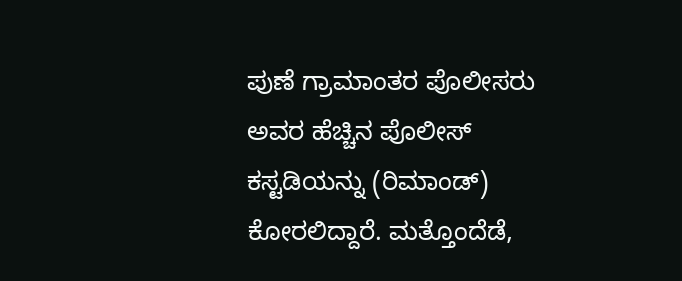ಪುಣೆ ಗ್ರಾಮಾಂತರ ಪೊಲೀಸರು ಅವರ ಹೆಚ್ಚಿನ ಪೊಲೀಸ್ ಕಸ್ಟಡಿಯನ್ನು (ರಿಮಾಂಡ್) ಕೋರಲಿದ್ದಾರೆ. ಮತ್ತೊಂದೆಡೆ,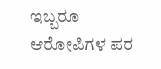ಇಬ್ಬರೂ ಆರೋಪಿಗಳ ಪರ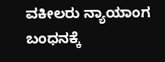ವಕೀಲರು ನ್ಯಾಯಾಂಗ ಬಂಧನಕ್ಕೆ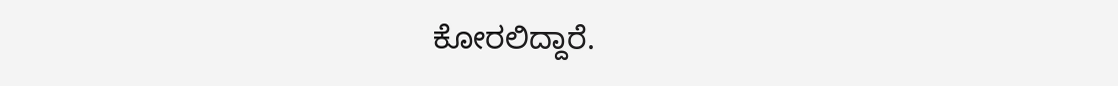ಕೋರಲಿದ್ದಾರೆ.